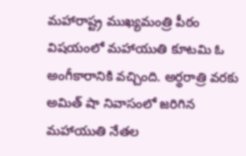మహారాష్ట్ర ముఖ్యమంత్రి పీఠం విషయంలో మహాయుతి కూటమి ఓ అంగీకారానికి వచ్చింది. అర్థరాత్రి వరకు అమిత్ షా నివాసంలో జరిగిన మహాయుతి నేతల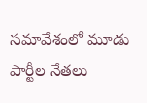సమావేశంలో మూడు పార్టీల నేతలు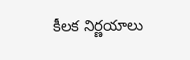కీలక నిర్ణయాలు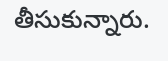తీసుకున్నారు.